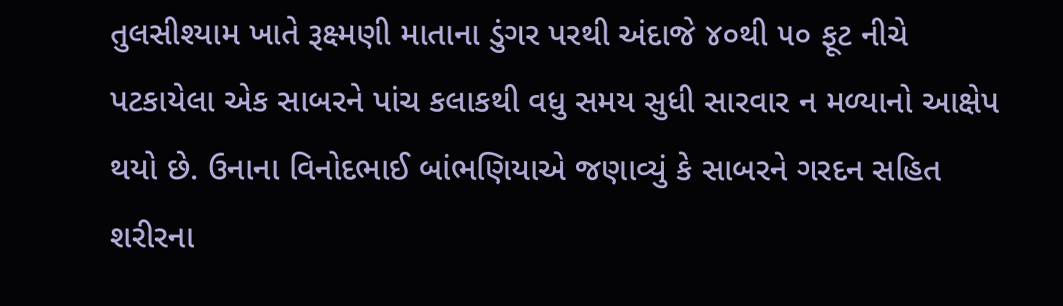તુલસીશ્યામ ખાતે રૂક્ષ્મણી માતાના ડુંગર પરથી અંદાજે ૪૦થી ૫૦ ફૂટ નીચે પટકાયેલા એક સાબરને પાંચ કલાકથી વધુ સમય સુધી સારવાર ન મળ્યાનો આક્ષેપ થયો છે. ઉનાના વિનોદભાઈ બાંભણિયાએ જણાવ્યું કે સાબરને ગરદન સહિત શરીરના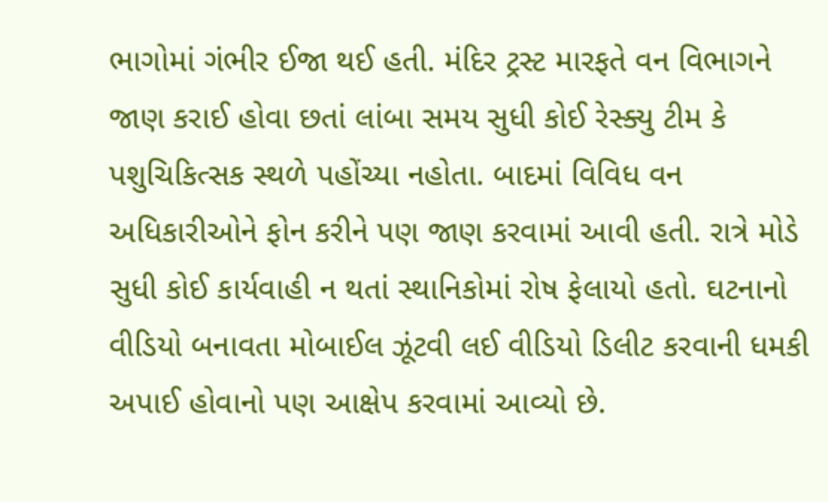ભાગોમાં ગંભીર ઈજા થઈ હતી. મંદિર ટ્રસ્ટ મારફતે વન વિભાગને જાણ કરાઈ હોવા છતાં લાંબા સમય સુધી કોઈ રેસ્ક્યુ ટીમ કે પશુચિકિત્સક સ્થળે પહોંચ્યા નહોતા. બાદમાં વિવિધ વન અધિકારીઓને ફોન કરીને પણ જાણ કરવામાં આવી હતી. રાત્રે મોડે સુધી કોઈ કાર્યવાહી ન થતાં સ્થાનિકોમાં રોષ ફેલાયો હતો. ઘટનાનો વીડિયો બનાવતા મોબાઈલ ઝૂંટવી લઈ વીડિયો ડિલીટ કરવાની ધમકી અપાઈ હોવાનો પણ આક્ષેપ કરવામાં આવ્યો છે.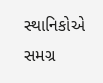સ્થાનિકોએ સમગ્ર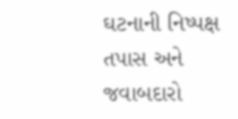ઘટનાની નિષ્પક્ષ તપાસ અને જવાબદારો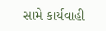સામે કાર્યવાહી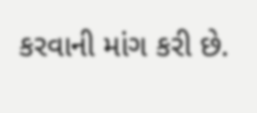કરવાની માંગ કરી છે.